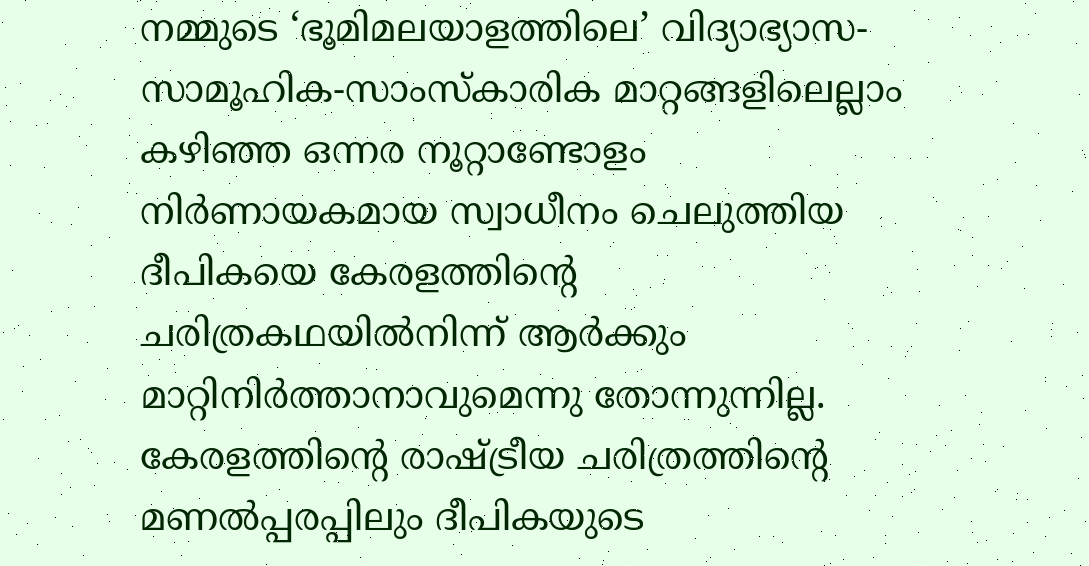നമ്മുടെ ‘ഭൂമിമലയാളത്തിലെ’ വിദ്യാഭ്യാസ-സാമൂഹിക-സാംസ്കാരിക മാറ്റങ്ങളിലെല്ലാം കഴിഞ്ഞ ഒന്നര നൂറ്റാണ്ടോളം നിർണായകമായ സ്വാധീനം ചെലുത്തിയ ദീപികയെ കേരളത്തിന്റെ ചരിത്രകഥയിൽനിന്ന് ആർക്കും മാറ്റിനിർത്താനാവുമെന്നു തോന്നുന്നില്ല.
കേരളത്തിന്റെ രാഷ്ട്രീയ ചരിത്രത്തിന്റെ മണൽപ്പരപ്പിലും ദീപികയുടെ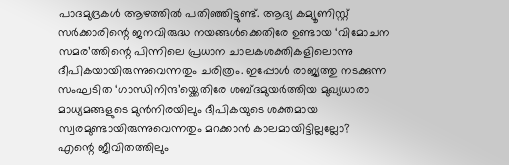പാദമുദ്രകൾ ആഴത്തിൽ പതിഞ്ഞിട്ടുണ്ട്. ആദ്യ കമ്യൂണിസ്റ്റ് സർക്കാരിന്റെ ജനവിരുദ്ധ നയങ്ങൾക്കെതിരേ ഉണ്ടായ ‘വിമോചന സമര’ത്തിന്റെ പിന്നിലെ പ്രധാന ചാലകശക്തികളിലൊന്നു ദീപികയായിരുന്നുവെന്നതും ചരിത്രം. ഇപ്പോൾ രാജ്യത്തു നടക്കുന്ന സംഘടിത ‘ഗാന്ധിനിന്ദ’യ്ക്കെതിരേ ശബ്ദമുയർത്തിയ മുഖ്യധാരാ മാധ്യമങ്ങളുടെ മുൻനിരയിലും ദീപികയുടെ ശക്തമായ സ്വരമുണ്ടായിരുന്നുവെന്നതും മറക്കാൻ കാലമായിട്ടില്ലല്ലോ?
എന്റെ ജീവിതത്തിലും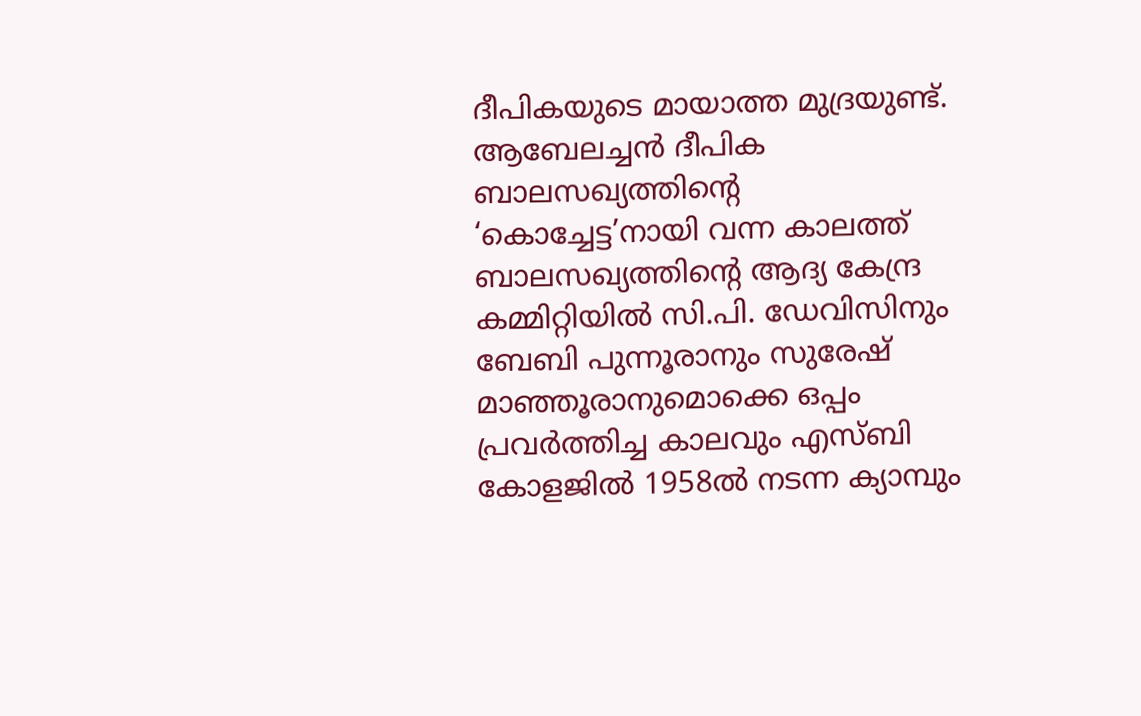ദീപികയുടെ മായാത്ത മുദ്രയുണ്ട്. ആബേലച്ചൻ ദീപിക ബാലസഖ്യത്തിന്റെ ‘കൊച്ചേട്ട’നായി വന്ന കാലത്ത് ബാലസഖ്യത്തിന്റെ ആദ്യ കേന്ദ്ര കമ്മിറ്റിയിൽ സി.പി. ഡേവിസിനും ബേബി പുന്നൂരാനും സുരേഷ് മാഞ്ഞൂരാനുമൊക്കെ ഒപ്പം പ്രവർത്തിച്ച കാലവും എസ്ബി കോളജിൽ 1958ൽ നടന്ന ക്യാമ്പും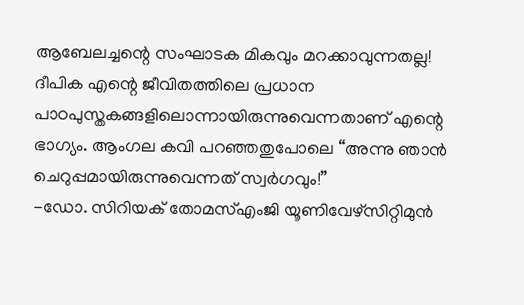ആബേലച്ചന്റെ സംഘാടക മികവും മറക്കാവുന്നതല്ല!
ദീപിക എന്റെ ജീവിതത്തിലെ പ്രധാന പാഠപുസ്തകങ്ങളിലൊന്നായിരുന്നുവെന്നതാണ് എന്റെ ഭാഗ്യം. ആംഗല കവി പറഞ്ഞതുപോലെ “അന്നു ഞാൻ ചെറുപ്പമായിരുന്നുവെന്നത് സ്വർഗവും!”
-ഡോ. സിറിയക് തോമസ്എംജി യൂണിവേഴ്സിറ്റിമുൻ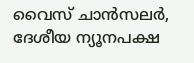വൈസ് ചാൻസലർ,
ദേശീയ ന്യൂനപക്ഷ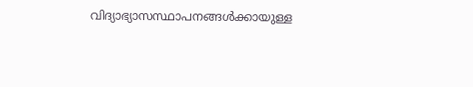വിദ്യാഭ്യാസസ്ഥാപനങ്ങൾക്കായുള്ള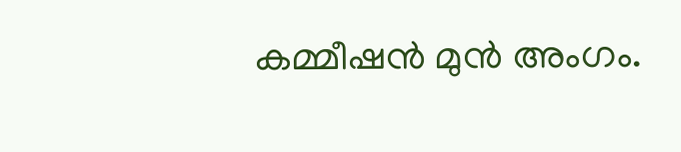കമ്മീഷൻ മുൻ അംഗം.